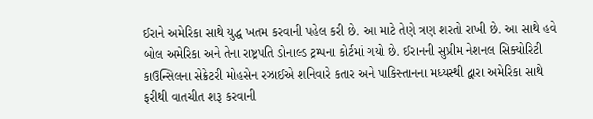ઈરાને અમેરિકા સાથે યુદ્ધ ખતમ કરવાની પહેલ કરી છે. આ માટે તેણે ત્રણ શરતો રાખી છે. આ સાથે હવે બોલ અમેરિકા અને તેના રાષ્ટ્રપતિ ડોનાલ્ડ ટ્રમ્પના કોર્ટમાં ગયો છે. ઈરાનની સુપ્રીમ નેશનલ સિક્યોરિટી કાઉન્સિલના સેક્રેટરી મોહસેન રઝાઈએ શનિવારે કતાર અને પાકિસ્તાનના મધ્યસ્થી દ્વારા અમેરિકા સાથે ફરીથી વાતચીત શરૂ કરવાની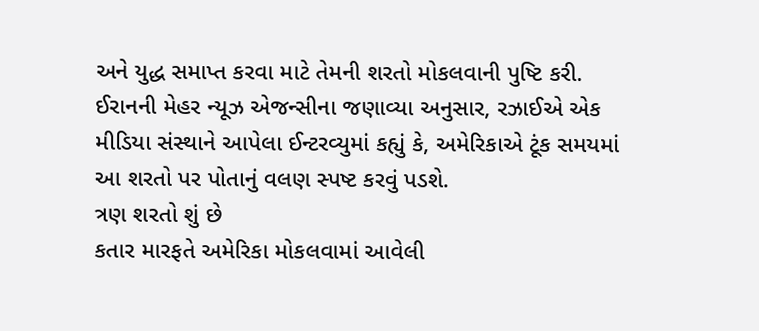અને યુદ્ધ સમાપ્ત કરવા માટે તેમની શરતો મોકલવાની પુષ્ટિ કરી. ઈરાનની મેહર ન્યૂઝ એજન્સીના જણાવ્યા અનુસાર, રઝાઈએ એક મીડિયા સંસ્થાને આપેલા ઈન્ટરવ્યુમાં કહ્યું કે, અમેરિકાએ ટૂંક સમયમાં આ શરતો પર પોતાનું વલણ સ્પષ્ટ કરવું પડશે.
ત્રણ શરતો શું છે
કતાર મારફતે અમેરિકા મોકલવામાં આવેલી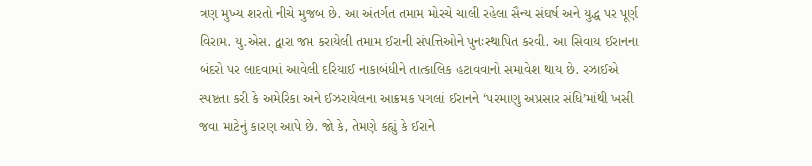ત્રણ મુખ્ય શરતો નીચે મુજબ છે. આ અંતર્ગત તમામ મોરચે ચાલી રહેલા સૈન્ય સંઘર્ષ અને યુદ્ધ પર પૂર્ણ વિરામ. યુ.એસ. દ્વારા જપ્ત કરાયેલી તમામ ઈરાની સંપત્તિઓને પુનઃસ્થાપિત કરવી. આ સિવાય ઈરાનના બંદરો પર લાદવામાં આવેલી દરિયાઈ નાકાબંધીને તાત્કાલિક હટાવવાનો સમાવેશ થાય છે. રઝાઈએ સ્પષ્ટતા કરી કે અમેરિકા અને ઈઝરાયેલના આક્રમક પગલાં ઈરાનને ‘પરમાણુ અપ્રસાર સંધિ’માંથી ખસી જવા માટેનું કારણ આપે છે. જો કે, તેમણે કહ્યું કે ઈરાને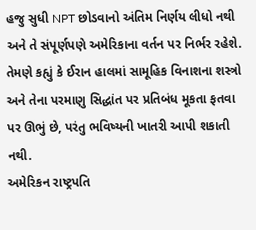હજુ સુધી NPT છોડવાનો અંતિમ નિર્ણય લીધો નથી અને તે સંપૂર્ણપણે અમેરિકાના વર્તન પર નિર્ભર રહેશે. તેમણે કહ્યું કે ઈરાન હાલમાં સામૂહિક વિનાશના શસ્ત્રો અને તેના પરમાણુ સિદ્ધાંત પર પ્રતિબંધ મૂકતા ફતવા પર ઊભું છે, પરંતુ ભવિષ્યની ખાતરી આપી શકાતી નથી.
અમેરિકન રાષ્ટ્રપતિ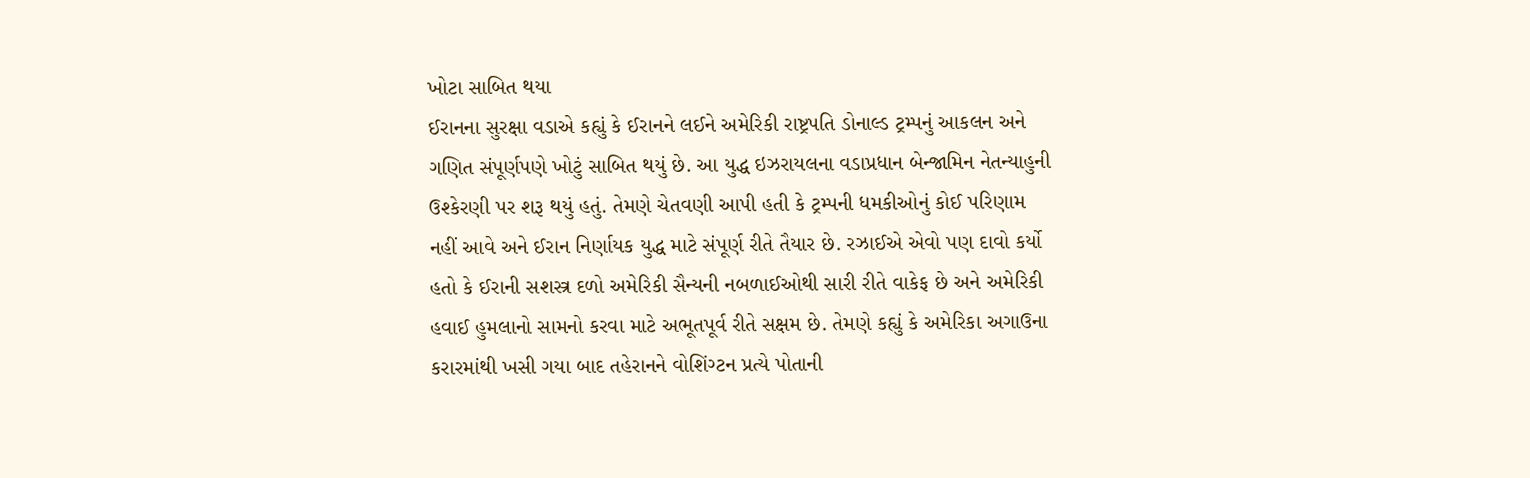ખોટા સાબિત થયા
ઈરાનના સુરક્ષા વડાએ કહ્યું કે ઈરાનને લઈને અમેરિકી રાષ્ટ્રપતિ ડોનાલ્ડ ટ્રમ્પનું આકલન અને ગણિત સંપૂર્ણપણે ખોટું સાબિત થયું છે. આ યુદ્ધ ઇઝરાયલના વડાપ્રધાન બેન્જામિન નેતન્યાહુની ઉશ્કેરણી પર શરૂ થયું હતું. તેમણે ચેતવણી આપી હતી કે ટ્રમ્પની ધમકીઓનું કોઈ પરિણામ નહીં આવે અને ઈરાન નિર્ણાયક યુદ્ધ માટે સંપૂર્ણ રીતે તૈયાર છે. રઝાઈએ એવો પણ દાવો કર્યો હતો કે ઈરાની સશસ્ત્ર દળો અમેરિકી સૈન્યની નબળાઈઓથી સારી રીતે વાકેફ છે અને અમેરિકી હવાઈ હુમલાનો સામનો કરવા માટે અભૂતપૂર્વ રીતે સક્ષમ છે. તેમણે કહ્યું કે અમેરિકા અગાઉના કરારમાંથી ખસી ગયા બાદ તહેરાનને વોશિંગ્ટન પ્રત્યે પોતાની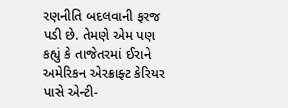રણનીતિ બદલવાની ફરજ પડી છે. તેમણે એમ પણ કહ્યું કે તાજેતરમાં ઈરાને અમેરિકન એરક્રાફ્ટ કેરિયર પાસે એન્ટી-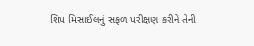શિપ મિસાઈલનું સફળ પરીક્ષણ કરીને તેની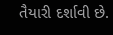તૈયારી દર્શાવી છે.